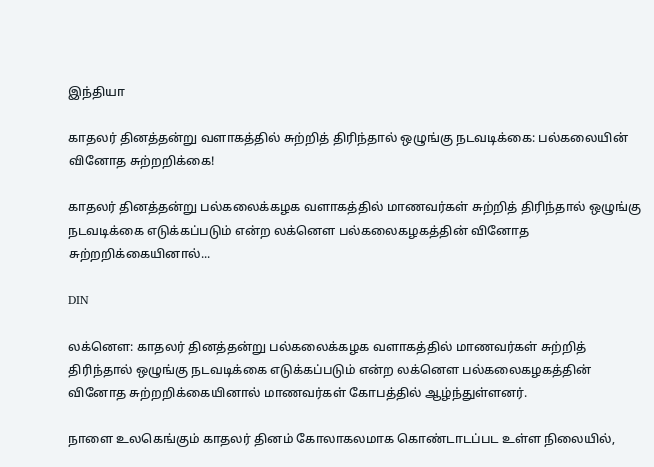இந்தியா

காதலர் தினத்தன்று வளாகத்தில் சுற்றித் திரிந்தால் ஒழுங்கு நடவடிக்கை: பல்கலையின் வினோத சுற்றறிக்கை!

காதலர் தினத்தன்று பல்கலைக்கழக வளாகத்தில் மாணவர்கள் சுற்றித் திரிந்தால் ஒழுங்கு நடவடிக்கை எடுக்கப்படும் என்ற லக்னௌ பல்கலைகழகத்தின் வினோத சுற்றறிக்கையினால்...

DIN

லக்னௌ: காதலர் தினத்தன்று பல்கலைக்கழக வளாகத்தில் மாணவர்கள் சுற்றித் திரிந்தால் ஒழுங்கு நடவடிக்கை எடுக்கப்படும் என்ற லக்னௌ பல்கலைகழகத்தின் வினோத சுற்றறிக்கையினால் மாணவர்கள் கோபத்தில் ஆழ்ந்துள்ளனர்.

நாளை உலகெங்கும் காதலர் தினம் கோலாகலமாக கொண்டாடப்பட உள்ள நிலையில்,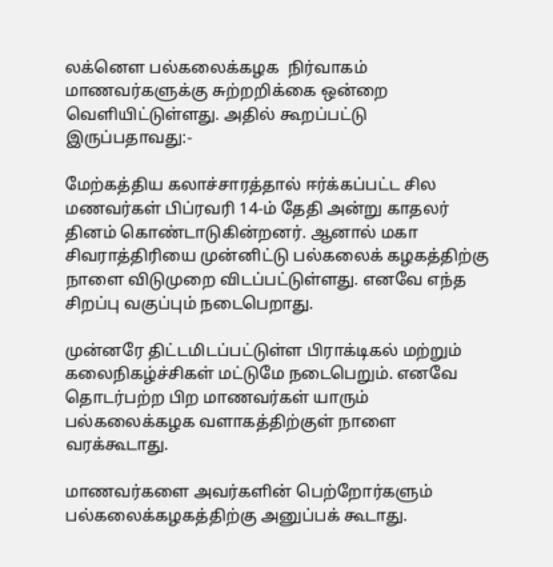லக்னௌ பல்கலைக்கழக  நிர்வாகம் மாணவர்களுக்கு சுற்றறிக்கை ஒன்றை வெளியிட்டுள்ளது. அதில் கூறப்பட்டு  இருப்பதாவது:-

மேற்கத்திய கலாச்சாரத்தால் ஈர்க்கப்பட்ட சில மணவர்கள் பிப்ரவரி 14-ம் தேதி அன்று காதலர் தினம் கொண்டாடுகின்றனர். ஆனால் மகா சிவராத்திரியை முன்னிட்டு பல்கலைக் கழகத்திற்கு நாளை விடுமுறை விடப்பட்டுள்ளது. எனவே எந்த சிறப்பு வகுப்பும் நடைபெறாது.

முன்னரே திட்டமிடப்பட்டுள்ள பிராக்டிகல் மற்றும் கலைநிகழ்ச்சிகள் மட்டுமே நடைபெறும். எனவே தொடர்பற்ற பிற மாணவர்கள் யாரும் பல்கலைக்கழக வளாகத்திற்குள் நாளை வரக்கூடாது.

மாணவர்களை அவர்களின் பெற்றோர்களும் பல்கலைக்கழகத்திற்கு அனுப்பக் கூடாது.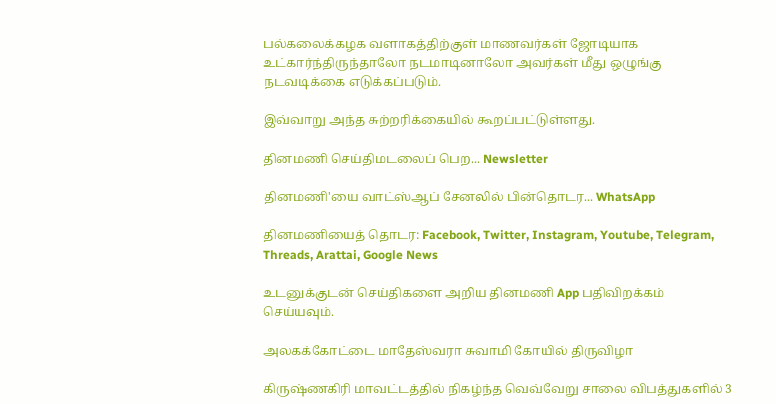பல்கலைக்கழக வளாகத்திற்குள் மாணவர்கள் ஜோடியாக உட்கார்ந்திருந்தாலோ நடமாடினாலோ அவர்கள் மீது ஒழுங்கு நடவடிக்கை எடுக்கப்படும்.

இவ்வாறு அந்த சுற்றரிக்கையில் கூறப்பட்டுள்ளது.

தினமணி செய்திமடலைப் பெற... Newsletter

தினமணி'யை வாட்ஸ்ஆப் சேனலில் பின்தொடர... WhatsApp

தினமணியைத் தொடர: Facebook, Twitter, Instagram, Youtube, Telegram, Threads, Arattai, Google News

உடனுக்குடன் செய்திகளை அறிய தினமணி App பதிவிறக்கம் செய்யவும்.

அலகக்கோட்டை மாதேஸ்வரா சுவாமி கோயில் திருவிழா

கிருஷ்ணகிரி மாவட்டத்தில் நிகழ்ந்த வெவ்வேறு சாலை விபத்துகளில் 3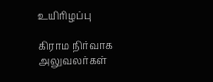உயிரிழப்பு

கிராம நிர்வாக அலுவலர்கள்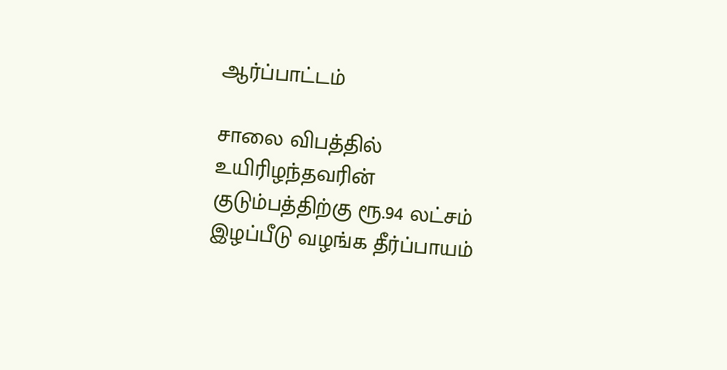ஆர்ப்பாட்டம்

சாலை விபத்தில் உயிரிழந்தவரின் குடும்பத்திற்கு ரூ.94 லட்சம் இழப்பீடு வழங்க தீர்ப்பாயம்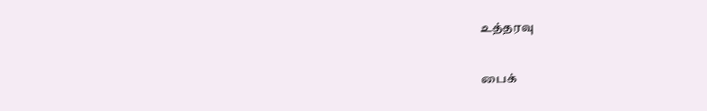உத்தரவு

பைக்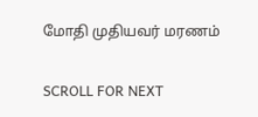மோதி முதியவர் மரணம்

SCROLL FOR NEXT